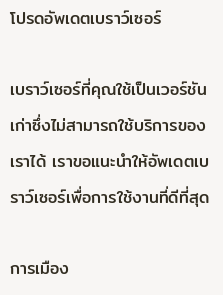โปรดอัพเดตเบราว์เซอร์

เบราว์เซอร์ที่คุณใช้เป็นเวอร์ชันเก่าซึ่งไม่สามารถใช้บริการของเราได้ เราขอแนะนำให้อัพเดตเบราว์เซอร์เพื่อการใช้งานที่ดีที่สุด

การเมือง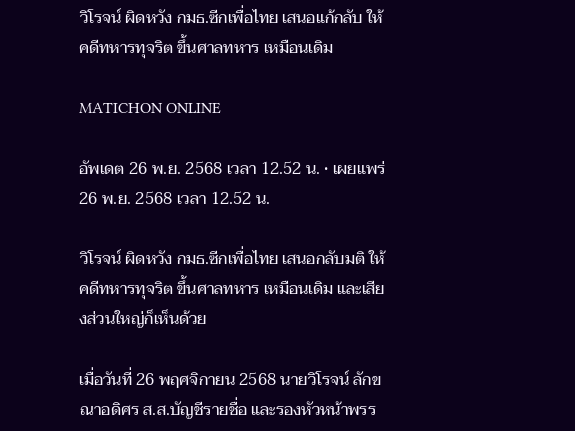วิโรจน์ ผิดหวัง กมธ.ซีกเพื่อไทย เสนอแก้กลับ ให้คดีทหารทุจริต ขึ้นศาลทหาร เหมือนเดิม

MATICHON ONLINE

อัพเดต 26 พ.ย. 2568 เวลา 12.52 น. • เผยแพร่ 26 พ.ย. 2568 เวลา 12.52 น.

วิโรจน์ ผิดหวัง กมธ.ซีกเพื่อไทย เสนอกลับมติ ให้คดีทหารทุจริต ขึ้นศาลทหาร เหมือนเดิม และเสียงส่วนใหญ่ก็เห็นด้วย

เมื่อวันที่ 26 พฤศจิกายน 2568 นายวิโรจน์ ลักขณาอดิศร ส.ส.บัญชีรายชื่อ และรองหัวหน้าพรร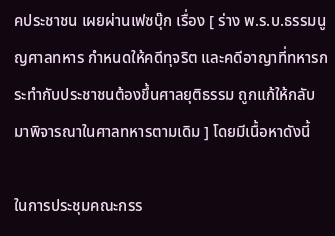คประชาชน เผยผ่านเฟซบุ๊ก เรื่อง [ ร่าง พ.ร.บ.ธรรมนูญศาลทหาร กำหนดให้คดีทุจริต และคดีอาญาที่ทหารกระทำกับประชาชนต้องขึ้นศาลยุติธรรม ถูกแก้ให้กลับมาพิจารณาในศาลทหารตามเดิม ] โดยมีเนื้อหาดังนี้

ในการประชุมคณะกรร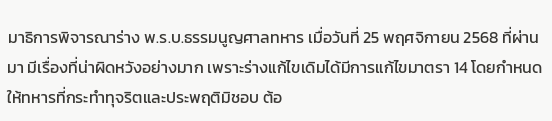มาธิการพิจารณาร่าง พ.ร.บ.ธรรมนูญศาลทหาร เมื่อวันที่ 25 พฤศจิกายน 2568 ที่ผ่านมา มีเรื่องที่น่าผิดหวังอย่างมาก เพราะร่างแก้ไขเดิมได้มีการแก้ไขมาตรา 14 โดยกำหนดให้ทหารที่กระทำทุจริตและประพฤติมิชอบ ต้อ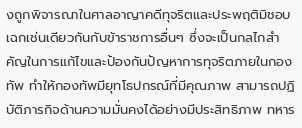งถูกพิจารณาในศาลอาญาคดีทุจริตและประพฤติมิชอบ เฉกเช่นเดียวกันกับข้าราชการอื่นๆ ซึ่งจะเป็นกลไกสำคัญในการแก้ไขและป้องกันปัญหาการทุจริตภายในกองทัพ ทำให้กองทัพมียุทโธปกรณ์ที่มีคุณภาพ สามารถปฏิบัติภารกิจด้านความมั่นคงได้อย่างมีประสิทธิภาพ ทหาร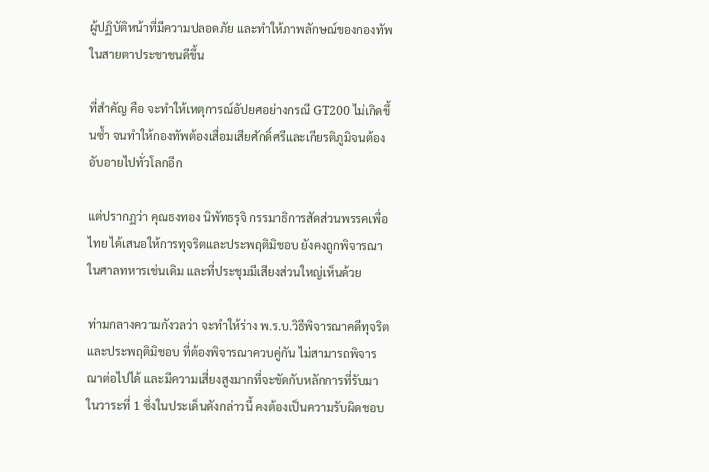ผู้ปฏิบัติหน้าที่มีความปลอดภัย และทำให้ภาพลักษณ์ของกองทัพในสายตาประชาชนดีขึ้น

ที่สำคัญ คือ จะทำให้เหตุการณ์อัปยศอย่างกรณี GT200 ไม่เกิดขึ้นซ้ำ จนทำให้กองทัพต้องเสื่อมเสียศักดิ์ศรีและเกียรติภูมิจนต้องอับอายไปทั่วโลกอีก

แต่ปรากฏว่า คุณธงทอง นิพัทธรุจิ กรรมาธิการสัดส่วนพรรคเพื่อไทย ได้เสนอให้การทุจริตและประพฤติมิชอบ ยังคงถูกพิจารณาในศาลทหารเช่นเดิม และที่ประชุมมีเสียงส่วนใหญ่เห็นด้วย

ท่ามกลางความกังวลว่า จะทำให้ร่าง พ.ร.บ.วิธีพิจารณาคดีทุจริตและประพฤติมิชอบ ที่ต้องพิจารณาควบคู่กัน ไม่สามารถพิจารณาต่อไปได้ และมีความเสี่ยงสูงมากที่จะขัดกับหลักการที่รับมาในวาระที่ 1 ซึ่งในประเด็นดังกล่าวนี้ คงต้องเป็นความรับผิดชอบ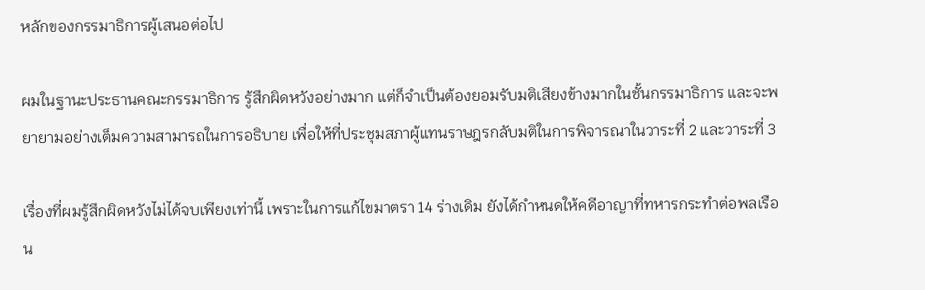หลักของกรรมาธิการผู้เสนอต่อไป

ผมในฐานะประธานคณะกรรมาธิการ รู้สึกผิดหวังอย่างมาก แต่ก็จำเป็นต้องยอมรับมติเสียงข้างมากในชั้นกรรมาธิการ และจะพยายามอย่างเต็มความสามารถในการอธิบาย เพื่อให้ที่ประชุมสภาผู้แทนราษฎรกลับมติในการพิจารณาในวาระที่ 2 และวาระที่ 3

เรื่องที่ผมรู้สึกผิดหวังไม่ได้จบเพียงเท่านี้ เพราะในการแก้ไขมาตรา 14 ร่างเดิม ยังได้กำหนดให้คดีอาญาที่ทหารกระทำต่อพลเรือน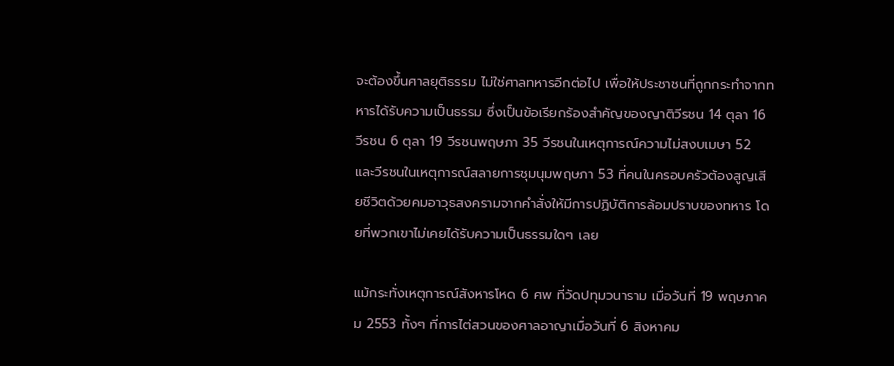จะต้องขึ้นศาลยุติธรรม ไม่ใช่ศาลทหารอีกต่อไป เพื่อให้ประชาชนที่ถูกกระทำจากทหารได้รับความเป็นธรรม ซึ่งเป็นข้อเรียกร้องสำคัญของญาติวีรชน 14 ตุลา 16 วีรชน 6 ตุลา 19 วีรชนพฤษภา 35 วีรชนในเหตุการณ์ความไม่สงบเมษา 52 และวีรชนในเหตุการณ์สลายการชุมนุมพฤษภา 53 ที่คนในครอบครัวต้องสูญเสียชีวิตด้วยคมอาวุธสงครามจากคำสั่งให้มีการปฏิบัติการล้อมปราบของทหาร โดยที่พวกเขาไม่เคยได้รับความเป็นธรรมใดๆ เลย

แม้กระทั่งเหตุการณ์สังหารโหด 6 ศพ ที่วัดปทุมวนาราม เมื่อวันที่ 19 พฤษภาคม 2553 ทั้งๆ ที่การไต่สวนของศาลอาญาเมื่อวันที่ 6 สิงหาคม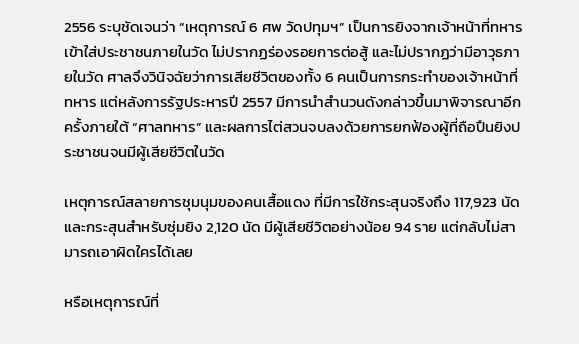2556 ระบุชัดเจนว่า “เหตุการณ์ 6 ศพ วัดปทุมฯ” เป็นการยิงจากเจ้าหน้าที่ทหารเข้าใส่ประชาชนภายในวัด ไม่ปรากฏร่องรอยการต่อสู้ และไม่ปรากฏว่ามีอาวุธภายในวัด ศาลจึงวินิจฉัยว่าการเสียชีวิตของทั้ง 6 คนเป็นการกระทำของเจ้าหน้าที่ทหาร แต่หลังการรัฐประหารปี 2557 มีการนำสำนวนดังกล่าวขึ้นมาพิจารณาอีกครั้งภายใต้ “ศาลทหาร” และผลการไต่สวนจบลงด้วยการยกฟ้องผู้ที่ถือปืนยิงประชาชนจนมีผู้เสียชีวิตในวัด

เหตุการณ์สลายการชุมนุมของคนเสื้อแดง ที่มีการใช้กระสุนจริงถึง 117,923 นัด และกระสุนสำหรับซุ่มยิง 2,120 นัด มีผู้เสียชีวิตอย่างน้อย 94 ราย แต่กลับไม่สามารถเอาผิดใครได้เลย

หรือเหตุการณ์ที่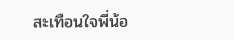สะเทือนใจพี่น้อ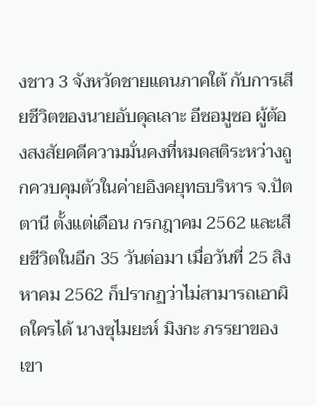งชาว 3 จังหวัดชายแดนภาคใต้ กับการเสียชีวิตของนายอับดุลเลาะ อีซอมูซอ ผู้ต้องสงสัยคดีความมั่นคงที่หมดสติระหว่างถูกควบคุมตัวในค่ายอิงคยุทธบริหาร จ.ปัตตานี ตั้งแต่เดือน กรกฎาคม 2562 และเสียชีวิตในอีก 35 วันต่อมา เมื่อวันที่ 25 สิงหาคม 2562 ก็ปรากฏว่าไม่สามารถเอาผิดใครได้ นางซุไมยะห์ มิงกะ ภรรยาของเขา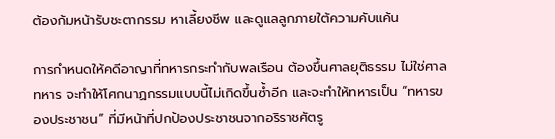ต้องก้มหน้ารับชะตากรรม หาเลี้ยงชีพ และดูแลลูกภายใต้ความคับแค้น

การกำหนดให้คดีอาญาที่ทหารกระทำกับพลเรือน ต้องขึ้นศาลยุติธรรม ไม่ใช่ศาลทหาร จะทำให้โศกนาฏกรรมแบบนี้ไม่เกิดขึ้นซ้ำอีก และจะทำให้ทหารเป็น “ทหารของประชาชน” ที่มีหน้าที่ปกป้องประชาชนจากอริราชศัตรู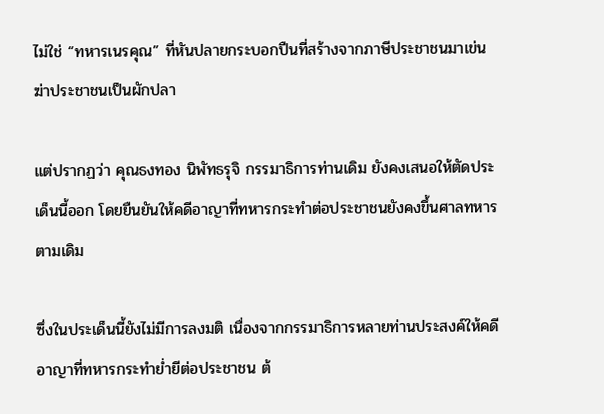ไม่ใช่ “ทหารเนรคุณ” ที่หันปลายกระบอกปืนที่สร้างจากภาษีประชาชนมาเข่นฆ่าประชาชนเป็นผักปลา

แต่ปรากฏว่า คุณธงทอง นิพัทธรุจิ กรรมาธิการท่านเดิม ยังคงเสนอให้ตัดประเด็นนี้ออก โดยยืนยันให้คดีอาญาที่ทหารกระทำต่อประชาชนยังคงขึ้นศาลทหารตามเดิม

ซึ่งในประเด็นนี้ยังไม่มีการลงมติ เนื่องจากกรรมาธิการหลายท่านประสงค์ให้คดีอาญาที่ทหารกระทำย่ำยีต่อประชาชน ต้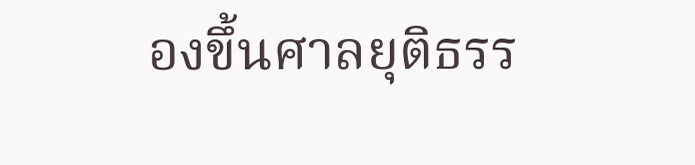องขึ้นศาลยุติธรร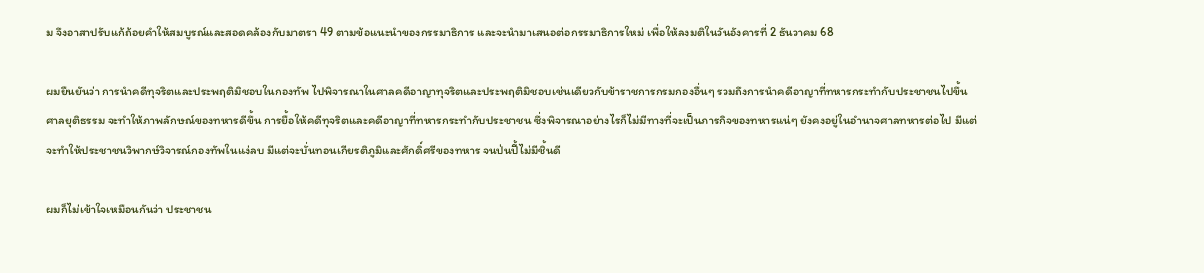ม จึงอาสาปรับแก้ถ้อยคำให้สมบูรณ์และสอดคล้องกับมาตรา 49 ตามข้อแนะนำของกรรมาธิการ และจะนำมาเสนอต่อกรรมาธิการใหม่ เพื่อให้ลงมติในวันอังคารที่ 2 ธันวาคม 68

ผมยืนยันว่า การนำคดีทุจริตและประพฤติมิชอบในกองทัพ ไปพิจารณาในศาลคดีอาญาทุจริตและประพฤติมิชอบเช่นเดียวกับข้าราชการกรมกองอื่นๆ รวมถึงการนำคดีอาญาที่ทหารกระทำกับประชาชนไปขึ้นศาลยุติธรรม จะทำให้ภาพลักษณ์ของทหารดีขึ้น การยื้อให้คดีทุจริตและคดีอาญาที่ทหารกระทำกับประชาชน ซึ่งพิจารณาอย่างไรก็ไม่มีทางที่จะเป็นภารกิจของทหารแน่ๆ ยังคงอยู่ในอำนาจศาลทหารต่อไป มีแต่จะทำให้ประชาชนวิพากษ์วิจารณ์กองทัพในแง่ลบ มีแต่จะบั่นทอนเกียรติภูมิและศักดิ์ศรีของทหาร จนป่นปี้ไม่มีชิ้นดี

ผมก็ไม่เข้าใจเหมือนกันว่า ประชาชน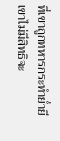ที่เขาถูกทหารกระทำย่ำยี เขาไม่มีสิทธิจะ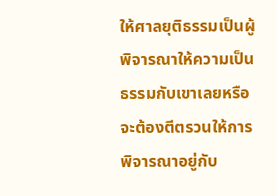ให้ศาลยุติธรรมเป็นผู้พิจารณาให้ความเป็นธรรมกับเขาเลยหรือ จะต้องตีตรวนให้การพิจารณาอยู่กับ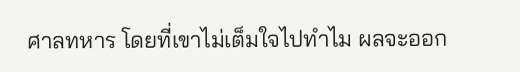ศาลทหาร โดยที่เขาไม่เต็มใจไปทำไม ผลจะออก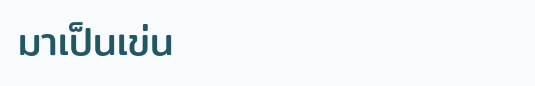มาเป็นเข่น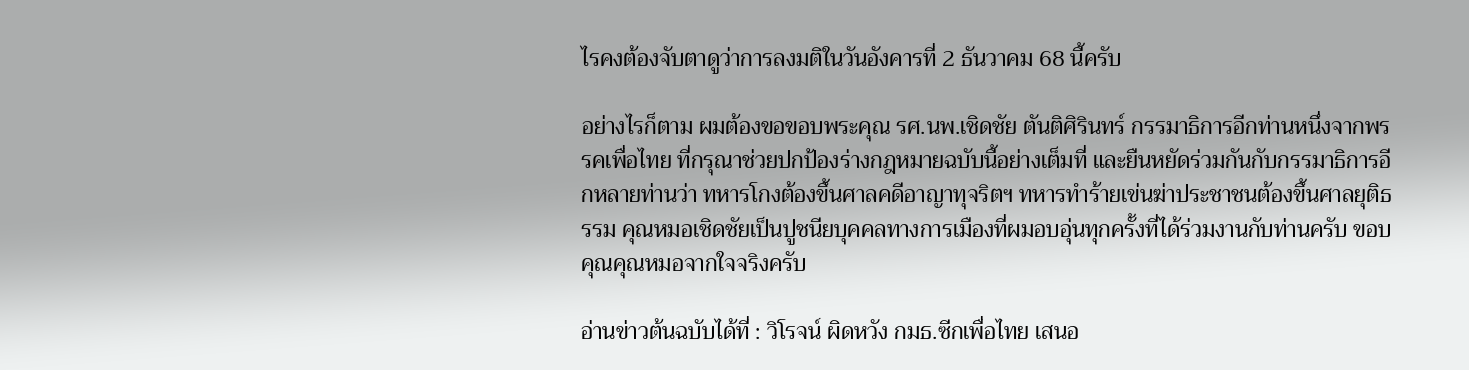ไรคงต้องจับตาดูว่าการลงมติในวันอังคารที่ 2 ธันวาคม 68 นี้ครับ

อย่างไรก็ตาม ผมต้องขอขอบพระคุณ รศ.นพ.เชิดชัย ตันติศิรินทร์ กรรมาธิการอีกท่านหนึ่งจากพรรคเพื่อไทย ที่กรุณาช่วยปกป้องร่างกฎหมายฉบับนี้อย่างเต็มที่ และยืนหยัดร่วมกันกับกรรมาธิการอีกหลายท่านว่า ทหารโกงต้องขึ้นศาลคดีอาญาทุจริตฯ ทหารทำร้ายเข่นฆ่าประชาชนต้องขึ้นศาลยุติธรรม คุณหมอเชิดชัยเป็นปูชนียบุคคลทางการเมืองที่ผมอบอุ่นทุกครั้งที่ได้ร่วมงานกับท่านครับ ขอบคุณคุณหมอจากใจจริงครับ

อ่านข่าวต้นฉบับได้ที่ : วิโรจน์ ผิดหวัง กมธ.ซีกเพื่อไทย เสนอ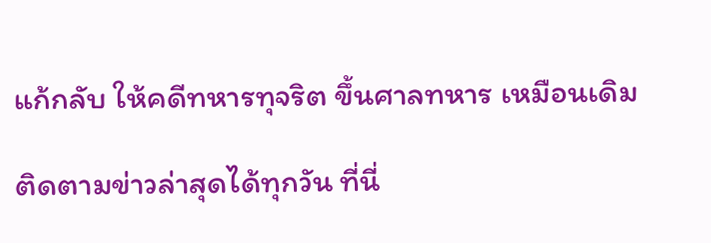แก้กลับ ให้คดีทหารทุจริต ขึ้นศาลทหาร เหมือนเดิม

ติดตามข่าวล่าสุดได้ทุกวัน ที่นี่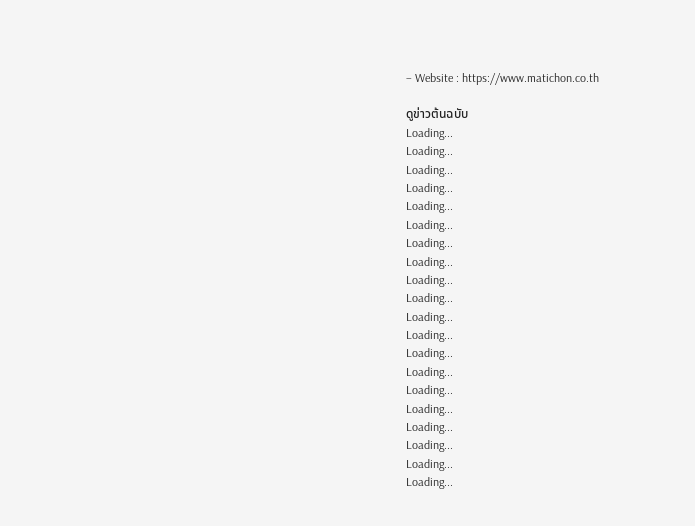– Website : https://www.matichon.co.th

ดูข่าวต้นฉบับ
Loading...
Loading...
Loading...
Loading...
Loading...
Loading...
Loading...
Loading...
Loading...
Loading...
Loading...
Loading...
Loading...
Loading...
Loading...
Loading...
Loading...
Loading...
Loading...
Loading...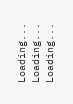Loading...
Loading...
Loading...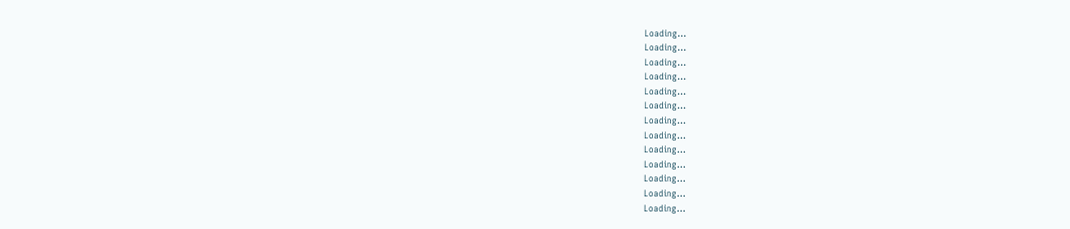Loading...
Loading...
Loading...
Loading...
Loading...
Loading...
Loading...
Loading...
Loading...
Loading...
Loading...
Loading...
Loading...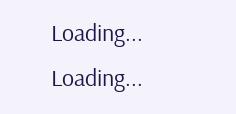Loading...
Loading...